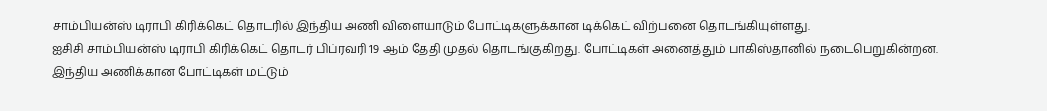சாம்பியன்ஸ் டிராபி கிரிக்கெட் தொடரில் இந்திய அணி விளையாடும் போட்டிகளுக்கான டிக்கெட் விற்பனை தொடங்கியுள்ளது.
ஐசிசி சாம்பியன்ஸ் டிராபி கிரிக்கெட் தொடர் பிப்ரவரி 19 ஆம் தேதி முதல் தொடங்குகிறது. போட்டிகள் அனைத்தும் பாகிஸ்தானில் நடைபெறுகின்றன. இந்திய அணிக்கான போட்டிகள் மட்டும்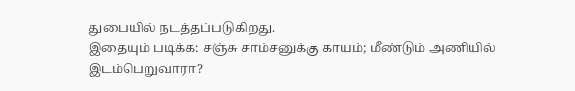துபையில் நடத்தப்படுகிறது.
இதையும் படிக்க: சஞ்சு சாம்சனுக்கு காயம்; மீண்டும் அணியில் இடம்பெறுவாரா?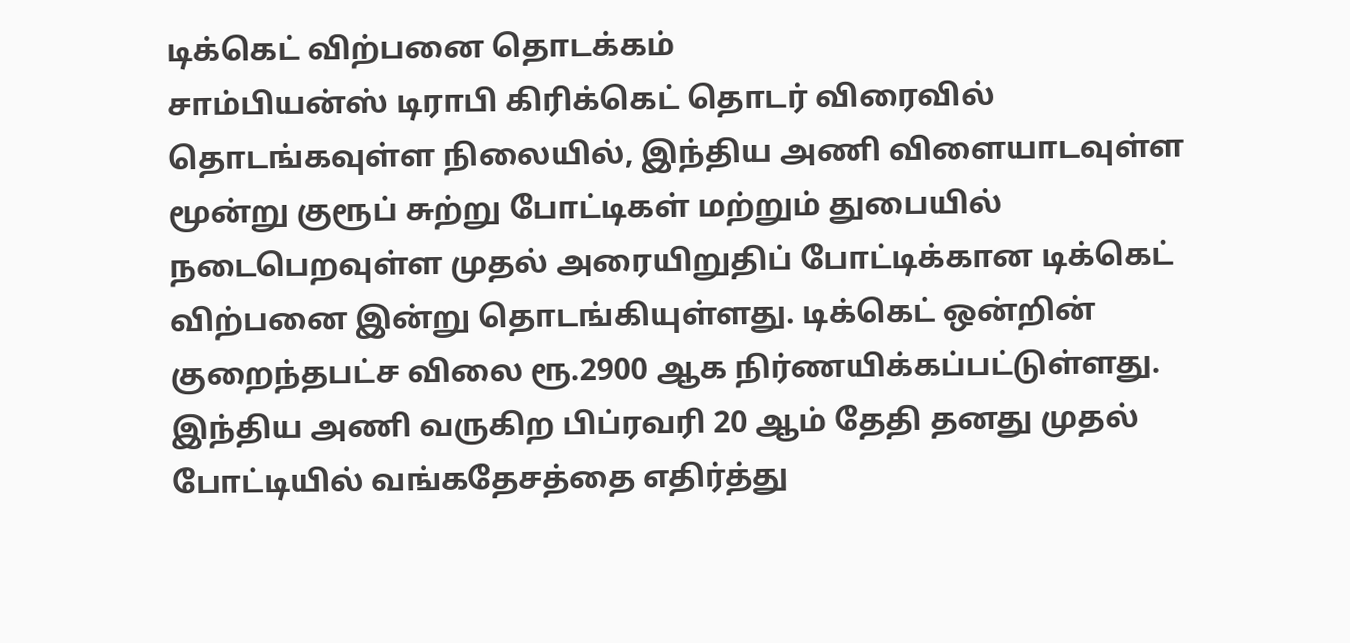டிக்கெட் விற்பனை தொடக்கம்
சாம்பியன்ஸ் டிராபி கிரிக்கெட் தொடர் விரைவில் தொடங்கவுள்ள நிலையில், இந்திய அணி விளையாடவுள்ள மூன்று குரூப் சுற்று போட்டிகள் மற்றும் துபையில் நடைபெறவுள்ள முதல் அரையிறுதிப் போட்டிக்கான டிக்கெட் விற்பனை இன்று தொடங்கியுள்ளது. டிக்கெட் ஒன்றின் குறைந்தபட்ச விலை ரூ.2900 ஆக நிர்ணயிக்கப்பட்டுள்ளது.
இந்திய அணி வருகிற பிப்ரவரி 20 ஆம் தேதி தனது முதல் போட்டியில் வங்கதேசத்தை எதிர்த்து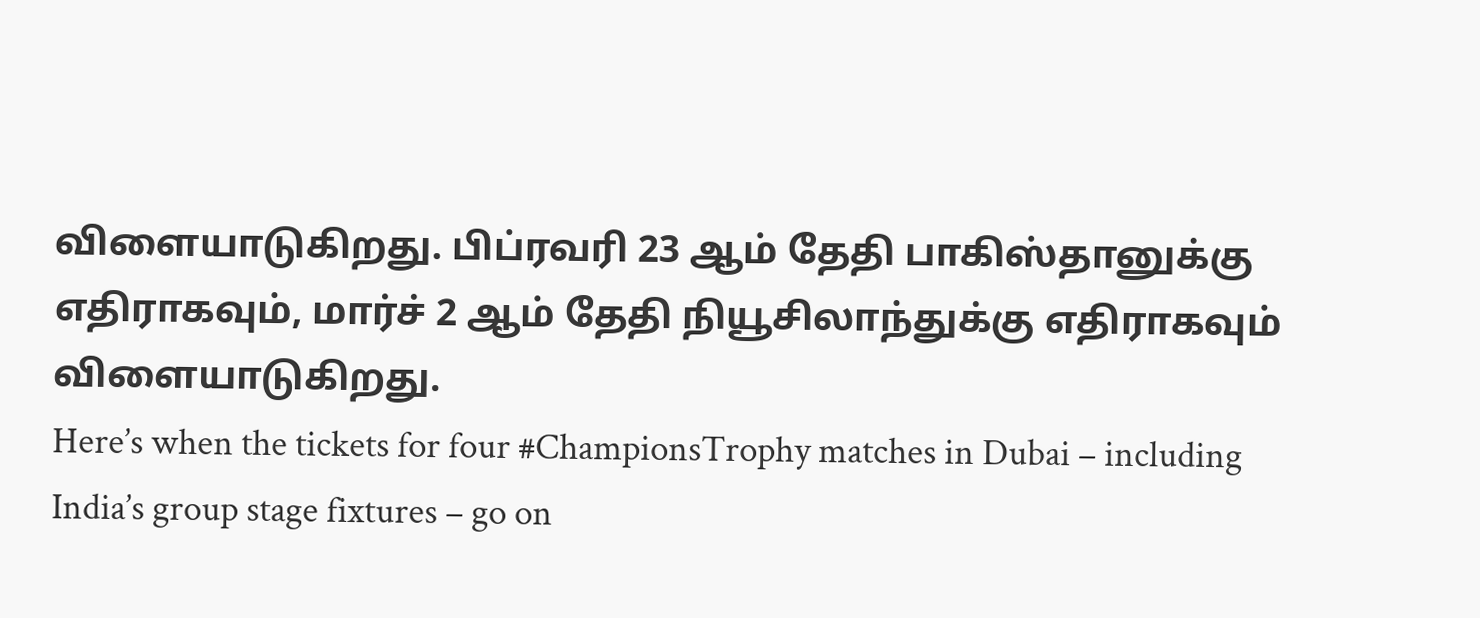விளையாடுகிறது. பிப்ரவரி 23 ஆம் தேதி பாகிஸ்தானுக்கு எதிராகவும், மார்ச் 2 ஆம் தேதி நியூசிலாந்துக்கு எதிராகவும் விளையாடுகிறது.
Here’s when the tickets for four #ChampionsTrophy matches in Dubai – including India’s group stage fixtures – go on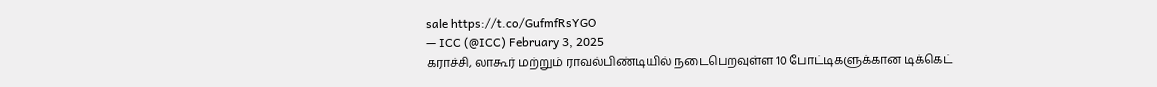sale https://t.co/GufmfRsYGO
— ICC (@ICC) February 3, 2025
கராச்சி, லாகூர் மற்றும் ராவல்பிண்டியில் நடைபெறவுள்ள 10 போட்டிகளுக்கான டிக்கெட்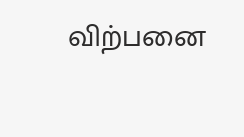விற்பனை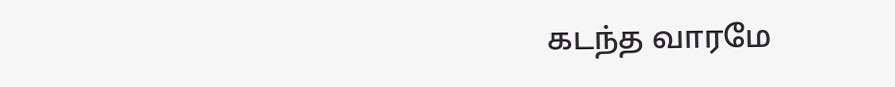கடந்த வாரமே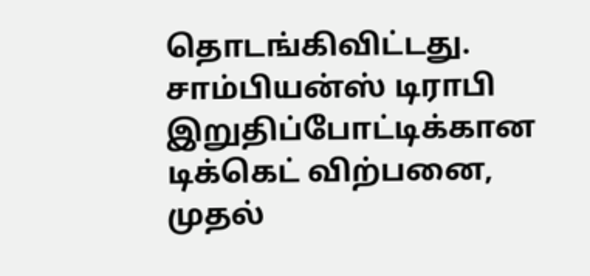தொடங்கிவிட்டது.
சாம்பியன்ஸ் டிராபி இறுதிப்போட்டிக்கான டிக்கெட் விற்பனை, முதல்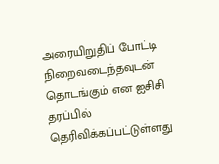அரையிறுதிப் போட்டி நிறைவடைந்தவுடன் தொடங்கும் என ஐசிசி தரப்பில் தெரிவிக்கப்பட்டுள்ளது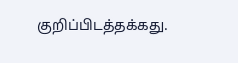குறிப்பிடத்தக்கது.